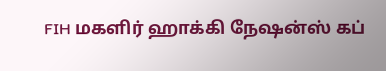FIH மகளிர் ஹாக்கி நேஷன்ஸ் கப்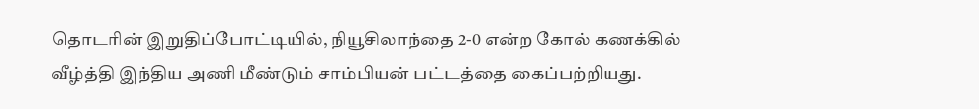தொடரின் இறுதிப்போட்டியில், நியூசிலாந்தை 2-0 என்ற கோல் கணக்கில் வீழ்த்தி இந்திய அணி மீண்டும் சாம்பியன் பட்டத்தை கைப்பற்றியது.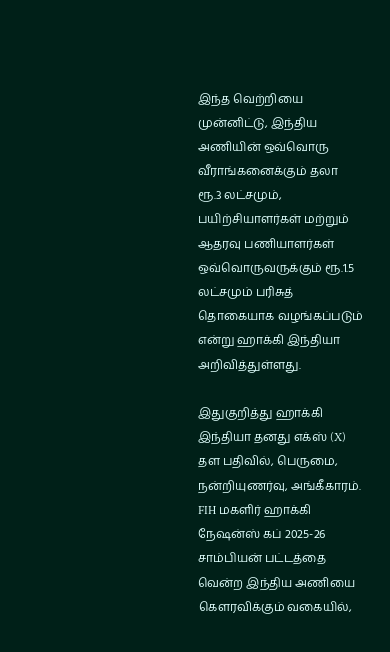இந்த வெற்றியை முன்னிட்டு, இந்திய அணியின் ஒவ்வொரு வீராங்கனைக்கும் தலா ரூ.3 லட்சமும், பயிற்சியாளர்கள் மற்றும் ஆதரவு பணியாளர்கள் ஒவ்வொருவருக்கும் ரூ.1.5 லட்சமும் பரிசுத் தொகையாக வழங்கப்படும் என்று ஹாக்கி இந்தியா அறிவித்துள்ளது.

இதுகுறித்து ஹாக்கி இந்தியா தனது எக்ஸ் (X) தள பதிவில், பெருமை, நன்றியுணர்வு, அங்கீகாரம். FIH மகளிர் ஹாக்கி நேஷன்ஸ் கப் 2025-26 சாம்பியன் பட்டத்தை வென்ற இந்திய அணியை கௌரவிக்கும் வகையில்,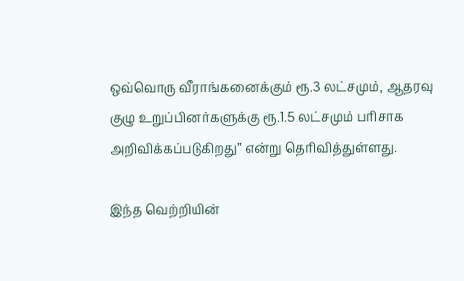ஒவ்வொரு வீராங்கனைக்கும் ரூ.3 லட்சமும், ஆதரவு குழு உறுப்பினர்களுக்கு ரூ.1.5 லட்சமும் பரிசாக அறிவிக்கப்படுகிறது” என்று தெரிவித்துள்ளது.

இந்த வெற்றியின்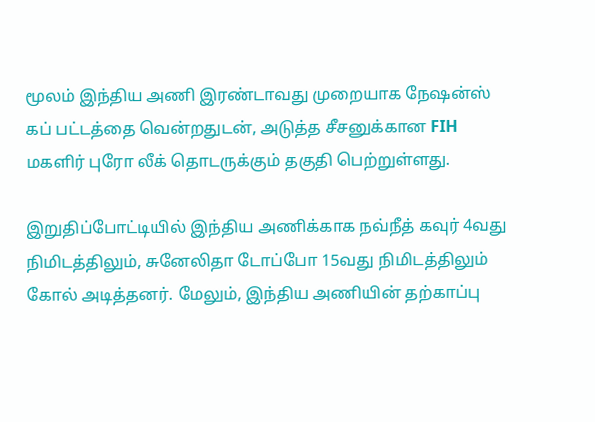மூலம் இந்திய அணி இரண்டாவது முறையாக நேஷன்ஸ் கப் பட்டத்தை வென்றதுடன், அடுத்த சீசனுக்கான FIH மகளிர் புரோ லீக் தொடருக்கும் தகுதி பெற்றுள்ளது.

இறுதிப்போட்டியில் இந்திய அணிக்காக நவ்நீத் கவுர் 4வது நிமிடத்திலும், சுனேலிதா டோப்போ 15வது நிமிடத்திலும் கோல் அடித்தனர். மேலும், இந்திய அணியின் தற்காப்பு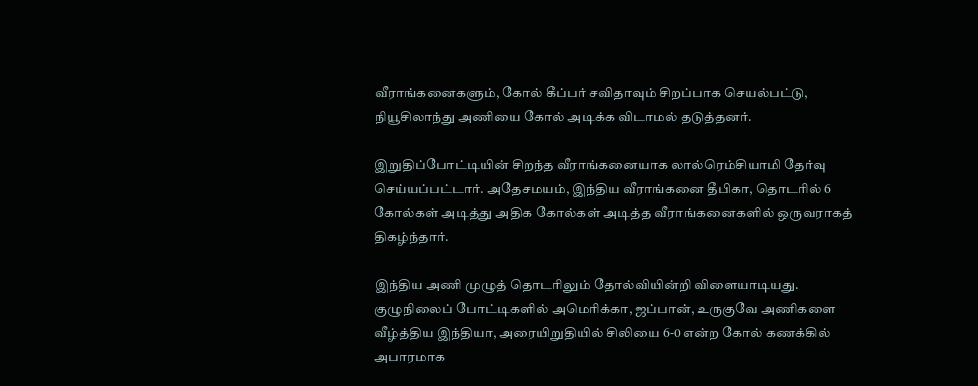வீராங்கனைகளும், கோல் கீப்பர் சவிதாவும் சிறப்பாக செயல்பட்டு, நியூசிலாந்து அணியை கோல் அடிக்க விடாமல் தடுத்தனர்.

இறுதிப்போட்டியின் சிறந்த வீராங்கனையாக லால்ரெம்சியாமி தேர்வு செய்யப்பட்டார். அதேசமயம், இந்திய வீராங்கனை தீபிகா, தொடரில் 6 கோல்கள் அடித்து அதிக கோல்கள் அடித்த வீராங்கனைகளில் ஒருவராகத் திகழ்ந்தார்.

இந்திய அணி முழுத் தொடரிலும் தோல்வியின்றி விளையாடியது. குழுநிலைப் போட்டிகளில் அமெரிக்கா, ஜப்பான், உருகுவே அணிகளை வீழ்த்திய இந்தியா, அரையிறுதியில் சிலியை 6-0 என்ற கோல் கணக்கில் அபாரமாக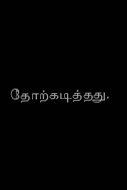தோற்கடித்தது.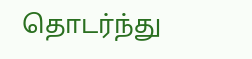தொடர்ந்து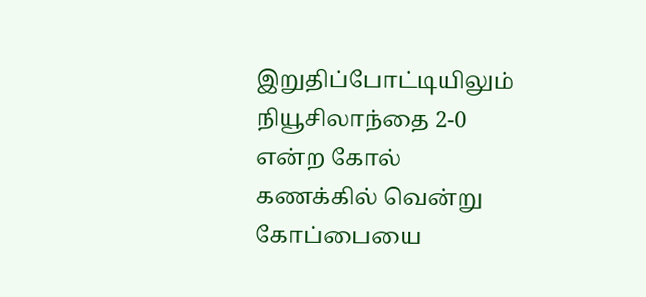இறுதிப்போட்டியிலும் நியூசிலாந்தை 2-0 என்ற கோல் கணக்கில் வென்று கோப்பையை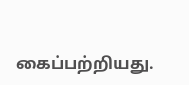கைப்பற்றியது.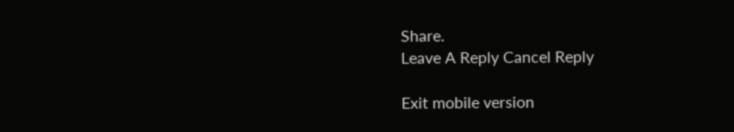Share.
Leave A Reply Cancel Reply

Exit mobile version